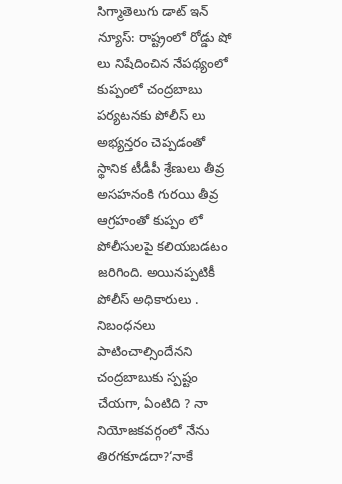సిగ్మాతెలుగు డాట్ ఇన్ న్యూస్: రాష్ట్రంలో రోడ్డు షో లు నిషేదించిన నేపథ్యంలో కుప్పంలో చంద్రబాబు పర్యటనకు పోలీస్ లు అభ్యన్తరం చెప్పడంతో స్థానిక టీడీపీ శ్రేణులు తీవ్ర అసహనంకి గురయి తీవ్ర ఆగ్రహంతో కుప్పం లో పోలీసులపై కలియబడటం జరిగింది. అయినప్పటికీ పోలీస్ అధికారులు . నిబంధనలు పాటించాల్సిందేనని చంద్రబాబుకు స్పష్టం చేయగా, ఏంటిది ? నా నియోజకవర్గంలో నేను తిరగకూడదా?‘నాకే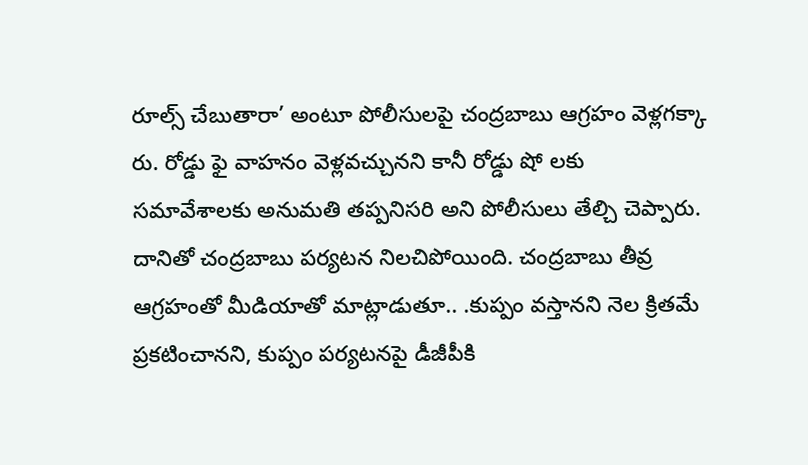రూల్స్ చేబుతారా’ అంటూ పోలీసులపై చంద్రబాబు ఆగ్రహం వెళ్లగక్కా రు. రోడ్డు ఫై వాహనం వెళ్లవచ్చునని కానీ రోడ్డు షో లకు సమావేశాలకు అనుమతి తప్పనిసరి అని పోలీసులు తేల్చి చెప్పారు. దానితో చంద్రబాబు పర్యటన నిలచిపోయింది. చంద్రబాబు తీవ్ర ఆగ్రహంతో మీడియాతో మాట్లాడుతూ.. .కుప్పం వస్తానని నెల క్రితమే ప్రకటించానని, కుప్పం పర్యటనపై డీజీపీకి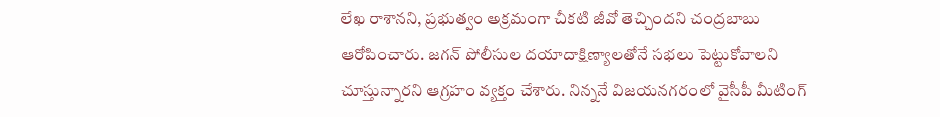లేఖ రాశానని, ప్రభుత్వం అక్రమంగా చీకటి జీవో తెచ్చిందని చంద్రబాబు ఆరోపించారు. జగన్‌ పోలీసుల దయాదాక్షిణ్యాలతోనే సభలు పెట్టుకోవాలని చూస్తున్నారని ఆగ్రహం వ్యక్తం చేశారు. నిన్ననే విజయనగరంలో వైసీపీ మీటింగ్‌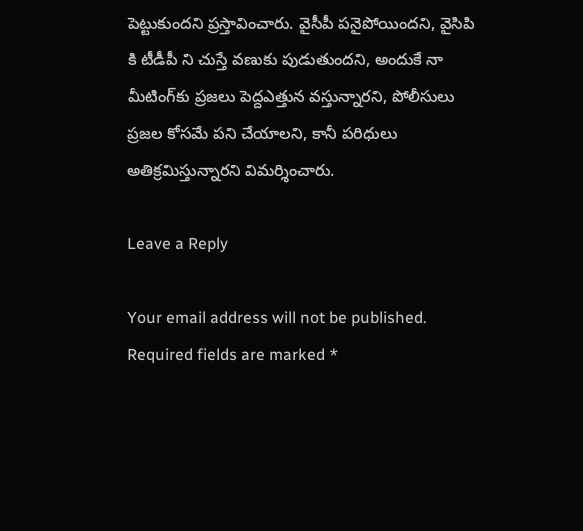పెట్టుకుందని ప్రస్తావించారు. వైసీపీ పనైపోయిందని, వైసిపి కి టీడీపీ ని చుస్తే వణుకు పుడుతుందని, అందుకే నా మీటింగ్‌కు ప్రజలు పెద్దఎత్తున వస్తున్నారని, పోలీసులు ప్రజల కోసమే పని చేయాలని, కానీ పరిధులు అతిక్రమిస్తున్నారని విమర్శించారు.

Leave a Reply

Your email address will not be published. Required fields are marked *